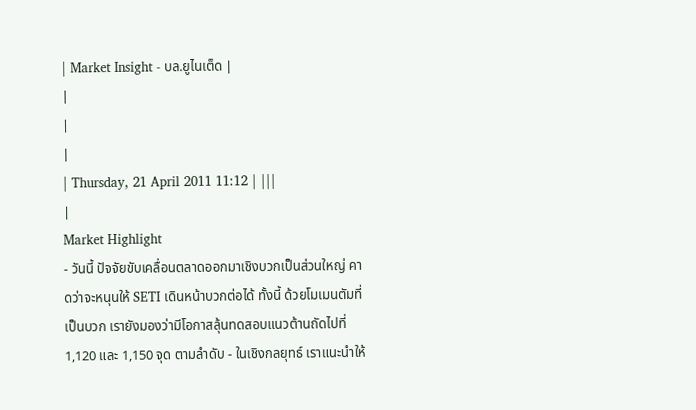| Market Insight - บล.ยูไนเต็ด |
|
|
|
| Thursday, 21 April 2011 11:12 | |||
|
Market Highlight
- วันนี้ ปัจจัยขับเคลื่อนตลาดออกมาเชิงบวกเป็นส่วนใหญ่ คาดว่าจะหนุนให้ SETI เดินหน้าบวกต่อได้ ทั้งนี้ ด้วยโมเมนตัมที่เป็นบวก เรายังมองว่ามีโอกาสลุ้นทดสอบแนวต้านถัดไปที่ 1,120 และ 1,150 จุด ตามลำดับ - ในเชิงกลยุทธ์ เราแนะนำให้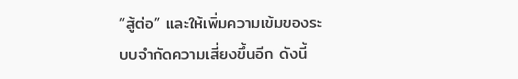“สู้ต่อ” และให้เพิ่มความเข้มของระบบจำกัดความเสี่ยงขึ้นอีก ดังนี้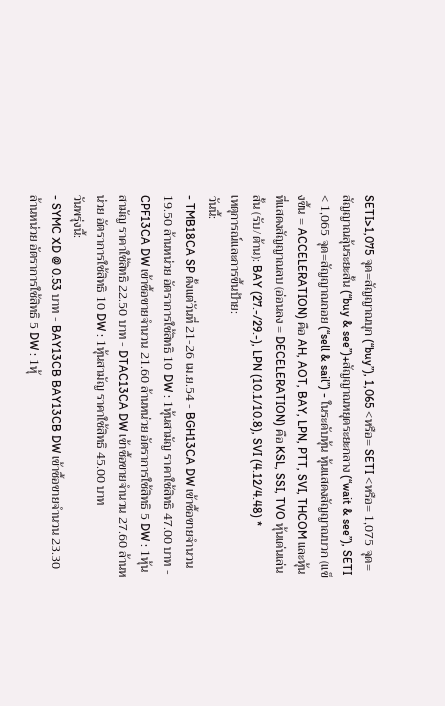SETI>1,075 จุด=สัญญาณบุก (“buy”), 1,065 <หรือ= SETI <หรือ= 1,075 จุด=สัญญาณลุ้นระยะสั้น (“buy & see”)+สัญญาณหยุดระยะกลาง (“wait & see”), SETI < 1,065 จุด=สัญญาณถอย (“sell & sail”) - ในระดับหุ้น หุ้นแสดงสัญญาณบวก (แข็งขึ้น = ACCELERATION) คือ AH, AOT, BAY, LPN, PTT, SVI, THCOM และหุ้นที่แสดงสัญญาณลบ (อ่อนลง = DECELERATION) คือ KSL, SSI, TVO หุ้นเด่นเล่นสั้น (รับ/ต้าน): BAY (27.-/29.-), LPN (10.1/10.8), SVI (4.12/4.48) *
เหตุการณ์และการขึ้นป้าย:
วันนี้:
- TMB18CA SP ตั้งแต่วันที่ 21-26 เม.ย.54 - BGH13CA DW เข้าซื้อขายจำนวน 19.50 ล้านหน่วย อัตราการใช้สิทธิ 10 DW : 1หุ้นสามัญ ราคาใช้สิทธิ 47.00 บาท - CPF13CA DW เข้าซื้อขายจำนวน 21.60 ล้านหน่วย อัตราการใช้สิทธิ 5 DW : 1หุ้นสามัญ ราคาใช้สิทธิ 22.50 บาท - DTAC13CA DW เข้าซื้อขายจำนวน 27.60 ล้านหน่วย อัตราการใช้สิทธิ 10 DW : 1หุ้นสามัญ ราคาใช้สิทธิ 45.00 บาท
วันพรุ่งนี้:
- SYMC XD @ 0.53 บาท - BAY13CB BAY13CB DW เข้าซื้อขายจำนวน 23.30 ล้านหน่วย อัตราการใช้สิทธิ 5 DW : 1หุ้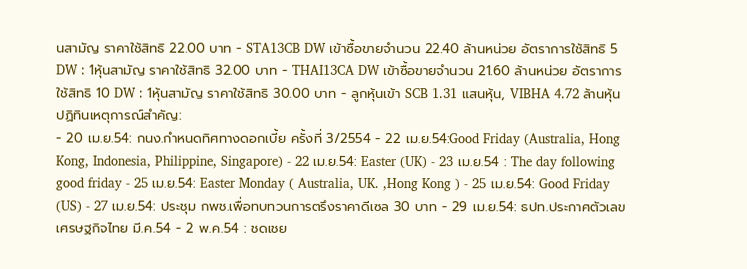นสามัญ ราคาใช้สิทธิ 22.00 บาท - STA13CB DW เข้าซื้อขายจำนวน 22.40 ล้านหน่วย อัตราการใช้สิทธิ 5 DW : 1หุ้นสามัญ ราคาใช้สิทธิ 32.00 บาท - THAI13CA DW เข้าซื้อขายจำนวน 21.60 ล้านหน่วย อัตราการใช้สิทธิ 10 DW : 1หุ้นสามัญ ราคาใช้สิทธิ 30.00 บาท - ลูกหุ้นเข้า SCB 1.31 แสนหุ้น, VIBHA 4.72 ล้านหุ้น
ปฏิทินเหตุการณ์สำคัญ:
- 20 เม.ย.54: กนง.กำหนดทิศทางดอกเบี้ย ครั้งที่ 3/2554 - 22 เม.ย.54:Good Friday (Australia, Hong Kong, Indonesia, Philippine, Singapore) - 22 เม.ย.54: Easter (UK) - 23 เม.ย.54 : The day following good friday - 25 เม.ย.54: Easter Monday ( Australia, UK. ,Hong Kong ) - 25 เม.ย.54: Good Friday (US) - 27 เม.ย.54: ประชุม กพช.เพื่อทบทวนการตรึงราคาดีเซล 30 บาท - 29 เม.ย.54: ธปท.ประกาศตัวเลขเศรษฐกิจไทย มี.ค.54 - 2 พ.ค.54 : ชดเชย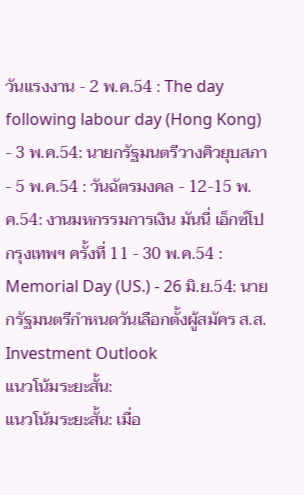วันแรงงาน - 2 พ.ค.54 : The day following labour day (Hong Kong) - 3 พ.ค.54: นายกรัฐมนตรีวางคิวยุบสภา - 5 พ.ค.54 : วันฉัตรมงคล - 12-15 พ.ค.54: งานมหกรรมการเงิน มันนี่ เอ็กซ์โป กรุงเทพฯ ครั้งที่ 11 - 30 พ.ค.54 : Memorial Day (US.) - 26 มิ.ย.54: นายกรัฐมนตรีกำหนดวันเลือกตั้งผู้สมัคร ส.ส.
Investment Outlook
แนวโน้มระยะสั้น:
แนวโน้มระยะสั้น: เมื่อ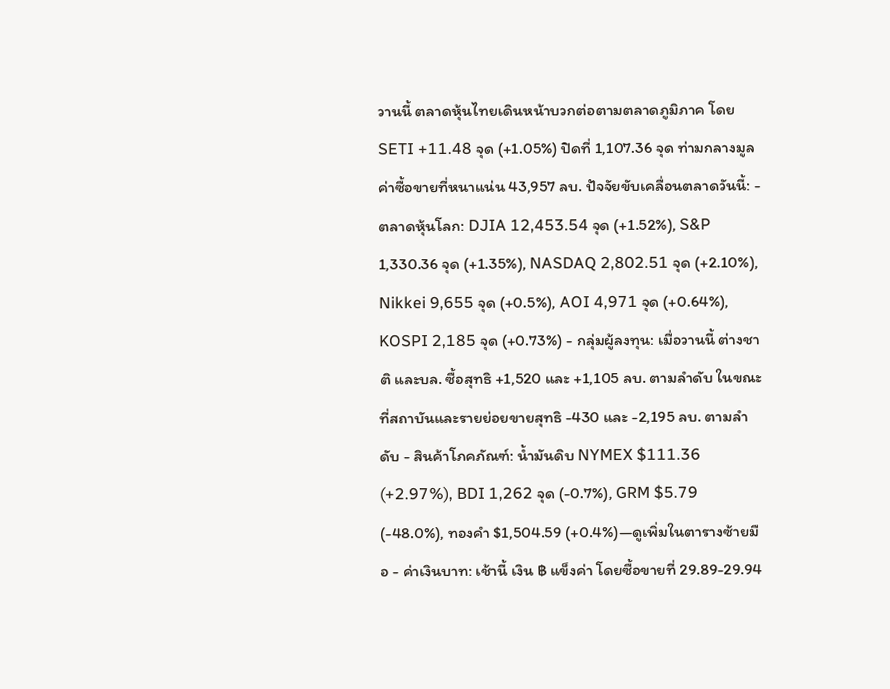วานนี้ ตลาดหุ้นไทยเดินหน้าบวกต่อตามตลาดภูมิภาค โดย SETI +11.48 จุด (+1.05%) ปิดที่ 1,107.36 จุด ท่ามกลางมูลค่าซื้อขายที่หนาแน่น 43,957 ลบ. ปัจจัยขับเคลื่อนตลาดวันนี้: - ตลาดหุ้นโลก: DJIA 12,453.54 จุด (+1.52%), S&P 1,330.36 จุด (+1.35%), NASDAQ 2,802.51 จุด (+2.10%), Nikkei 9,655 จุด (+0.5%), AOI 4,971 จุด (+0.64%), KOSPI 2,185 จุด (+0.73%) - กลุ่มผู้ลงทุน: เมื่อวานนี้ ต่างชาติ และบล. ซื้อสุทธิ +1,520 และ +1,105 ลบ. ตามลำดับ ในขณะที่สถาบันและรายย่อยขายสุทธิ -430 และ -2,195 ลบ. ตามลำดับ - สินค้าโภคภัณฑ์: น้ำมันดิบ NYMEX $111.36 (+2.97%), BDI 1,262 จุด (-0.7%), GRM $5.79 (-48.0%), ทองคำ $1,504.59 (+0.4%)—ดูเพิ่มในตารางซ้ายมือ - ค่าเงินบาท: เช้านี้ เงิน ฿ แข็งค่า โดยซื้อขายที่ 29.89-29.94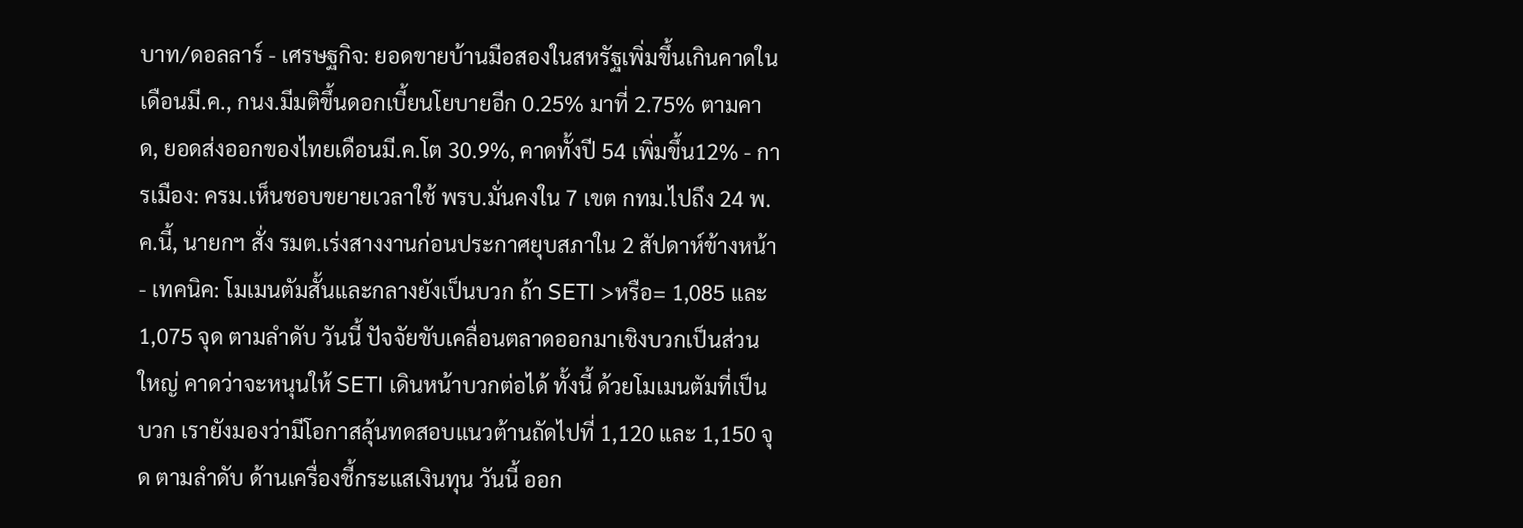บาท/ดอลลาร์ - เศรษฐกิจ: ยอดขายบ้านมือสองในสหรัฐเพิ่มขึ้นเกินคาดในเดือนมี.ค., กนง.มีมติขึ้นดอกเบี้ยนโยบายอีก 0.25% มาที่ 2.75% ตามคาด, ยอดส่งออกของไทยเดือนมี.ค.โต 30.9%, คาดทั้งปี 54 เพิ่มขึ้น12% - การเมือง: ครม.เห็นชอบขยายเวลาใช้ พรบ.มั่นคงใน 7 เขต กทม.ไปถึง 24 พ.ค.นี้, นายกฯ สั่ง รมต.เร่งสางงานก่อนประกาศยุบสภาใน 2 สัปดาห์ข้างหน้า - เทคนิค: โมเมนตัมสั้นและกลางยังเป็นบวก ถ้า SETI >หรือ= 1,085 และ 1,075 จุด ตามลำดับ วันนี้ ปัจจัยขับเคลื่อนตลาดออกมาเชิงบวกเป็นส่วนใหญ่ คาดว่าจะหนุนให้ SETI เดินหน้าบวกต่อได้ ทั้งนี้ ด้วยโมเมนตัมที่เป็นบวก เรายังมองว่ามีโอกาสลุ้นทดสอบแนวต้านถัดไปที่ 1,120 และ 1,150 จุด ตามลำดับ ด้านเครื่องชี้กระแสเงินทุน วันนี้ ออก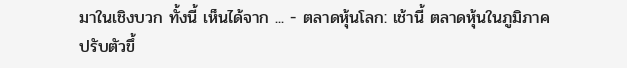มาในเชิงบวก ทั้งนี้ เห็นได้จาก ... - ตลาดหุ้นโลก: เช้านี้ ตลาดหุ้นในภูมิภาคปรับตัวขึ้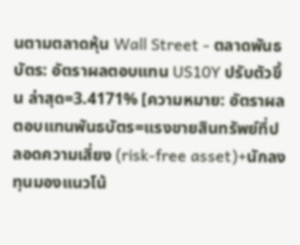นตามตลาดหุ้น Wall Street - ตลาดพันธบัตร: อัตราผลตอบแทน US10Y ปรับตัวขึ้น ล่าสุด=3.4171% [ความหมาย: อัตราผลตอบแทนพันธบัตร=แรงขายสินทรัพย์ที่ปลอดความเสี่ยง (risk-free asset)+นักลงทุนมองแนวโน้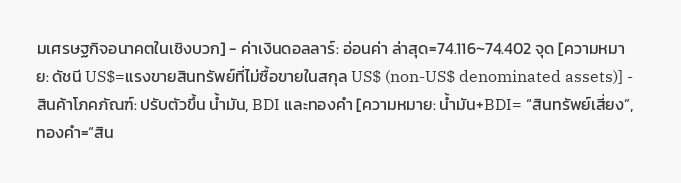มเศรษฐกิจอนาคตในเชิงบวก] - ค่าเงินดอลลาร์: อ่อนค่า ล่าสุด=74.116~74.402 จุด [ความหมาย: ดัชนี US$=แรงขายสินทรัพย์ที่ไม่ซื้อขายในสกุล US$ (non-US$ denominated assets)] - สินค้าโภคภัณฑ์: ปรับตัวขึ้น น้ำมัน, BDI และทองคำ [ความหมาย: น้ำมัน+BDI= “สินทรัพย์เสี่ยง”, ทองคำ=“สิน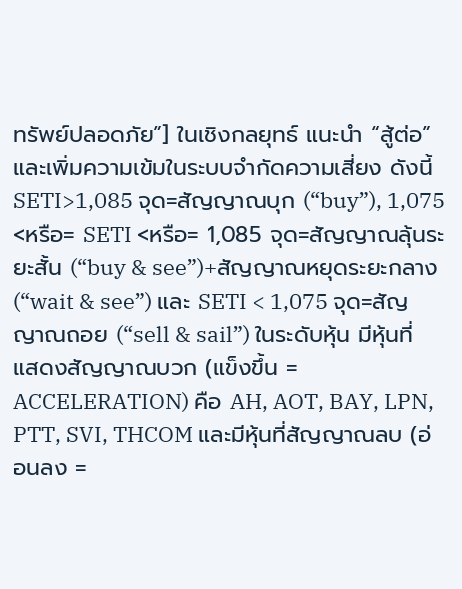ทรัพย์ปลอดภัย”] ในเชิงกลยุทธ์ แนะนำ “สู้ต่อ” และเพิ่มความเข้มในระบบจำกัดความเสี่ยง ดังนี้ SETI>1,085 จุด=สัญญาณบุก (“buy”), 1,075 <หรือ= SETI <หรือ= 1,085 จุด=สัญญาณลุ้นระยะสั้น (“buy & see”)+สัญญาณหยุดระยะกลาง (“wait & see”) และ SETI < 1,075 จุด=สัญญาณถอย (“sell & sail”) ในระดับหุ้น มีหุ้นที่แสดงสัญญาณบวก (แข็งขึ้น = ACCELERATION) คือ AH, AOT, BAY, LPN, PTT, SVI, THCOM และมีหุ้นที่สัญญาณลบ (อ่อนลง =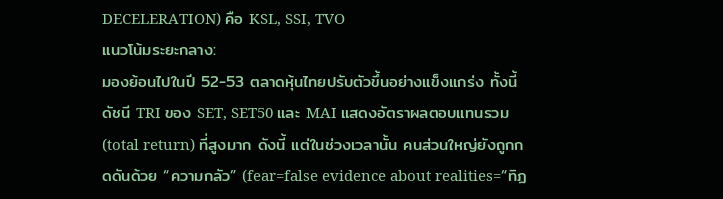DECELERATION) คือ KSL, SSI, TVO
แนวโน้มระยะกลาง:
มองย้อนไปในปี 52-53 ตลาดหุ้นไทยปรับตัวขึ้นอย่างแข็งแกร่ง ทั้งนี้ ดัชนี TRI ของ SET, SET50 และ MAI แสดงอัตราผลตอบแทนรวม (total return) ที่สูงมาก ดังนี้ แต่ในช่วงเวลานั้น คนส่วนใหญ่ยังถูกกดดันด้วย “ความกลัว” (fear=false evidence about realities=“ทิฏ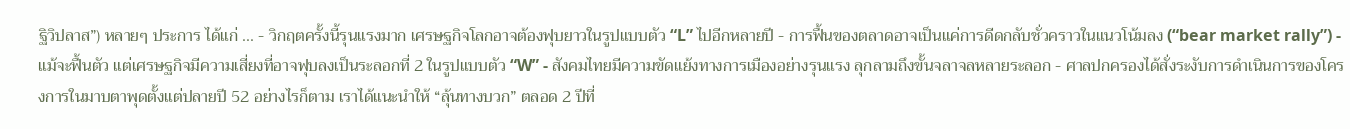ฐิวิปลาส”) หลายๆ ประการ ได้แก่ ... - วิกฤตครั้งนี้รุนแรงมาก เศรษฐกิจโลกอาจต้องฟุบยาวในรูปแบบตัว “L” ไปอีกหลายปี - การฟื้นของตลาดอาจเป็นแค่การดีดกลับชั่วคราวในแนวโน้มลง (“bear market rally”) - แม้จะฟื้นตัว แต่เศรษฐกิจมีความเสี่ยงที่อาจฟุบลงเป็นระลอกที่ 2 ในรูปแบบตัว “W” - สังคมไทยมีความขัดแย้งทางการเมืองอย่างรุนแรง ลุกลามถึงขั้นจลาจลหลายระลอก - ศาลปกครองได้สั่งระงับการดำเนินการของโครงการในมาบตาพุดตั้งแต่ปลายปี 52 อย่างไรก็ตาม เราได้แนะนำให้ “ลุ้นทางบวก” ตลอด 2 ปีที่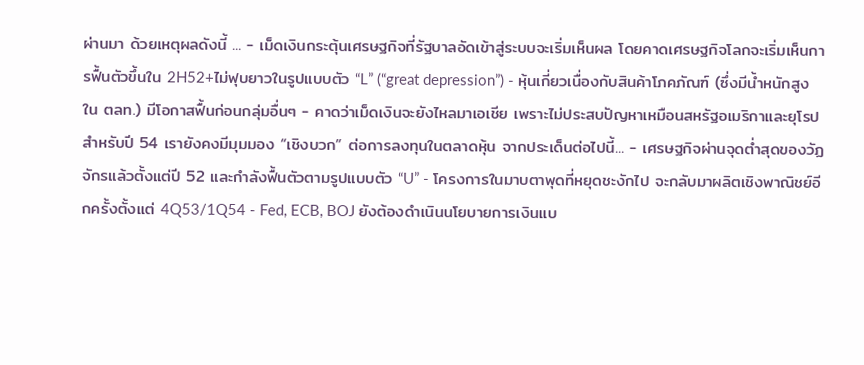ผ่านมา ด้วยเหตุผลดังนี้ ... - เม็ดเงินกระตุ้นเศรษฐกิจที่รัฐบาลอัดเข้าสู่ระบบจะเริ่มเห็นผล โดยคาดเศรษฐกิจโลกจะเริ่มเห็นการฟื้นตัวขึ้นใน 2H52+ไม่ฟุบยาวในรูปแบบตัว “L” (“great depression”) - หุ้นเกี่ยวเนื่องกับสินค้าโภคภัณฑ์ (ซึ่งมีน้ำหนักสูงใน ตลท.) มีโอกาสฟื้นก่อนกลุ่มอื่นๆ - คาดว่าเม็ดเงินจะยังไหลมาเอเชีย เพราะไม่ประสบปัญหาเหมือนสหรัฐอเมริกาและยุโรป สำหรับปี 54 เรายังคงมีมุมมอง “เชิงบวก” ต่อการลงทุนในตลาดหุ้น จากประเด็นต่อไปนี้... - เศรษฐกิจผ่านจุดต่ำสุดของวัฏจักรแล้วตั้งแต่ปี 52 และกำลังฟื้นตัวตามรูปแบบตัว “U” - โครงการในมาบตาพุดที่หยุดชะงักไป จะกลับมาผลิตเชิงพาณิชย์อีกครั้งตั้งแต่ 4Q53/1Q54 - Fed, ECB, BOJ ยังต้องดำเนินนโยบายการเงินแบ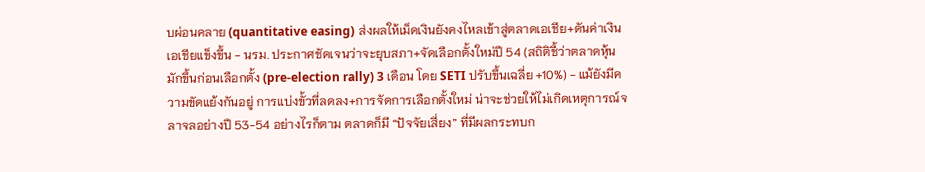บผ่อนคลาย (quantitative easing) ส่งผลให้เม็ดเงินยังคงไหลเข้าสู่ตลาดเอเชีย+ดันค่าเงินเอเชียแข็งขึ้น - นรม. ประกาศชัดเจนว่าจะยุบสภา+จัดเลือกตั้งใหม่ปี 54 (สถิติชี้ว่าตลาดหุ้นมักขึ้นก่อนเลือกตั้ง (pre-election rally) 3 เดือน โดย SETI ปรับขึ้นเฉลี่ย +10%) - แม้ยังมีความขัดแย้งกันอยู่ การแบ่งขั้วที่ลดลง+การจัดการเลือกตั้งใหม่ น่าจะช่วยให้ไม่เกิดเหตุการณ์จลาจลอย่างปี 53-54 อย่างไรก็ตาม ตลาดก็มี “ปัจจัยเสี่ยง” ที่มีผลกระทบก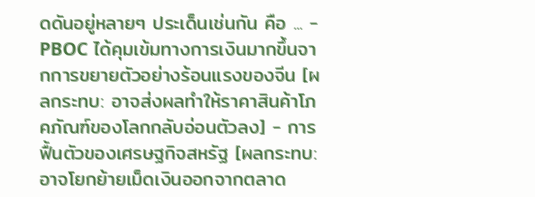ดดันอยู่หลายๆ ประเด็นเช่นกัน คือ ... - PBOC ได้คุมเข้มทางการเงินมากขึ้นจากการขยายตัวอย่างร้อนแรงของจีน [ผลกระทบ: อาจส่งผลทำให้ราคาสินค้าโภคภัณฑ์ของโลกกลับอ่อนตัวลง] - การฟื้นตัวของเศรษฐกิจสหรัฐ [ผลกระทบ: อาจโยกย้ายเม็ดเงินออกจากตลาด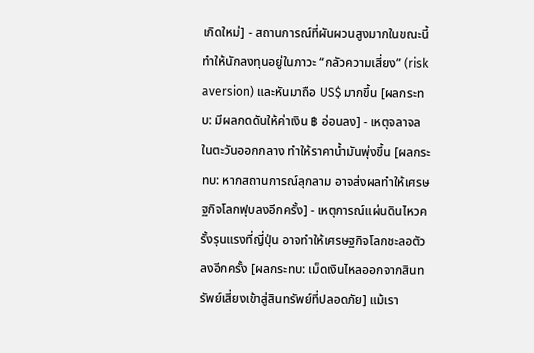เกิดใหม่] - สถานการณ์ที่ผันผวนสูงมากในขณะนี้ทำให้นักลงทุนอยู่ในภาวะ “กลัวความเสี่ยง” (risk aversion) และหันมาถือ US$ มากขึ้น [ผลกระทบ: มีผลกดดันให้ค่าเงิน ฿ อ่อนลง] - เหตุจลาจลในตะวันออกกลาง ทำให้ราคาน้ำมันพุ่งขึ้น [ผลกระทบ: หากสถานการณ์ลุกลาม อาจส่งผลทำให้เศรษฐกิจโลกฟุบลงอีกครั้ง] - เหตุการณ์แผ่นดินไหวครั้งรุนแรงที่ญี่ปุ่น อาจทำให้เศรษฐกิจโลกชะลอตัวลงอีกครั้ง [ผลกระทบ: เม็ดเงินไหลออกจากสินทรัพย์เสี่ยงเข้าสู่สินทรัพย์ที่ปลอดภัย] แม้เรา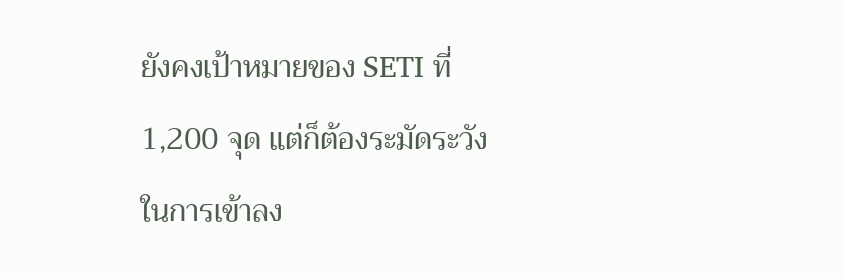ยังคงเป้าหมายของ SETI ที่ 1,200 จุด แต่ก็ต้องระมัดระวังในการเข้าลง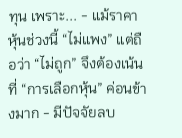ทุน เพราะ... - แม้ราคาหุ้นช่วงนี้ “ไม่แพง” แต่ถือว่า “ไม่ถูก” จึงต้องเน้นที่ “การเลือกหุ้น” ค่อนข้างมาก - มีปัจจัยลบ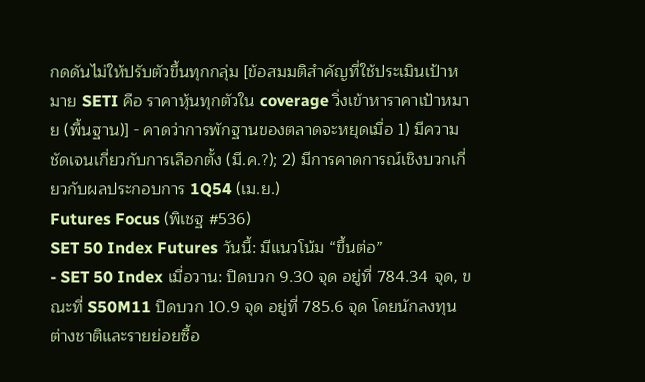กดดันไม่ให้ปรับตัวขึ้นทุกกลุ่ม [ข้อสมมติสำคัญที่ใช้ประเมินเป้าหมาย SETI คือ ราคาหุ้นทุกตัวใน coverage วิ่งเข้าหาราคาเป้าหมาย (พื้นฐาน)] - คาดว่าการพักฐานของตลาดจะหยุดเมื่อ 1) มีความชัดเจนเกี่ยวกับการเลือกตั้ง (มี.ค.?); 2) มีการคาดการณ์เชิงบวกเกี่ยวกับผลประกอบการ 1Q54 (เม.ย.)
Futures Focus (พิเชฐ #536)
SET 50 Index Futures วันนี้: มีแนวโน้ม “ขึ้นต่อ”
- SET 50 Index เมื่อวาน: ปิดบวก 9.30 จุด อยู่ที่ 784.34 จุด, ขณะที่ S50M11 ปิดบวก 10.9 จุด อยู่ที่ 785.6 จุด โดยนักลงทุนต่างชาติและรายย่อยซื้อ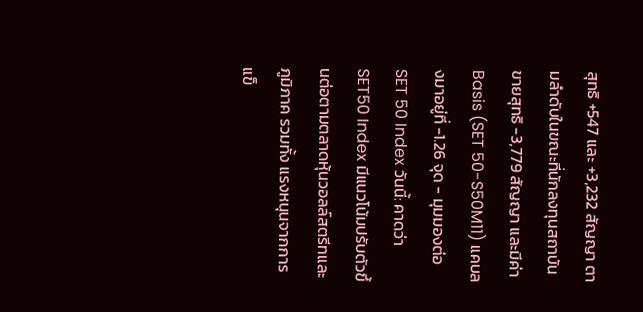สุทธิ +547 และ +3,232 สัญญา ตามลำดับในขณะที่นักลงทุนสถาบันขายสุทธิ -3,779 สัญญา และมีค่า Basis (SET 50-S50M11) แคบลงมาอยู่ที่ -1.26 จุด - มุมมองต่อ SET 50 Index วันนี้: คาดว่า SET50 Index มีแนวโน้มปรับตัวขึ้นต่อตามตลาดหุ้นวอลล์สตรีทและภูมิภาค รวมทั้ง แรงหนุนจากการแข็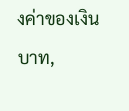งค่าของเงินบาท,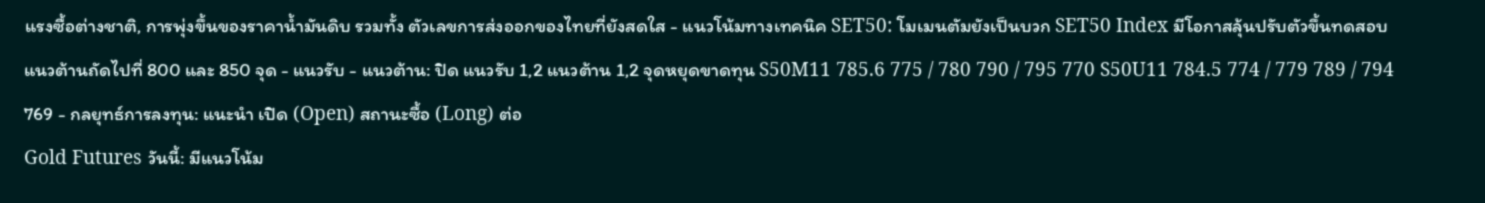แรงซื้อต่างชาติ, การพุ่งขึ้นของราคาน้ำมันดิบ รวมทั้ง ตัวเลขการส่งออกของไทยที่ยังสดใส - แนวโน้มทางเทคนิค SET50: โมเมนตัมยังเป็นบวก SET50 Index มีโอกาสลุ้นปรับตัวขึ้นทดสอบแนวต้านถัดไปที่ 800 และ 850 จุด - แนวรับ - แนวต้าน: ปิด แนวรับ 1,2 แนวต้าน 1,2 จุดหยุดขาดทุน S50M11 785.6 775 / 780 790 / 795 770 S50U11 784.5 774 / 779 789 / 794 769 - กลยุทธ์การลงทุน: แนะนำ เปิด (Open) สถานะซื้อ (Long) ต่อ
Gold Futures วันนี้: มีแนวโน้ม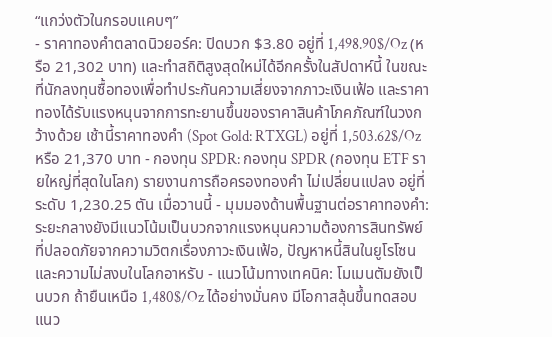“แกว่งตัวในกรอบแคบๆ”
- ราคาทองคำตลาดนิวยอร์ค: ปิดบวก $3.80 อยู่ที่ 1,498.90$/Oz (หรือ 21,302 บาท) และทำสถิติสูงสุดใหม่ได้อีกครั้งในสัปดาห์นี้ ในขณะที่นักลงทุนซื้อทองเพื่อทำประกันความเสี่ยงจากภาวะเงินเฟ้อ และราคาทองได้รับแรงหนุนจากการทะยานขึ้นของราคาสินค้าโภคภัณฑ์ในวงกว้างด้วย เช้านี้ราคาทองคำ (Spot Gold: RTXGL) อยู่ที่ 1,503.62$/Oz หรือ 21,370 บาท - กองทุน SPDR: กองทุน SPDR (กองทุน ETF รายใหญ่ที่สุดในโลก) รายงานการถือครองทองคำ ไม่เปลี่ยนแปลง อยู่ที่ระดับ 1,230.25 ตัน เมื่อวานนี้ - มุมมองด้านพื้นฐานต่อราคาทองคำ: ระยะกลางยังมีแนวโน้มเป็นบวกจากแรงหนุนความต้องการสินทรัพย์ที่ปลอดภัยจากความวิตกเรื่องภาวะเงินเฟ้อ, ปัญหาหนี้สินในยูโรโซน และความไม่สงบในโลกอาหรับ - แนวโน้มทางเทคนิค: โมเมนตัมยังเป็นบวก ถ้ายืนเหนือ 1,480$/Oz ได้อย่างมั่นคง มีโอกาสลุ้นขึ้นทดสอบแนว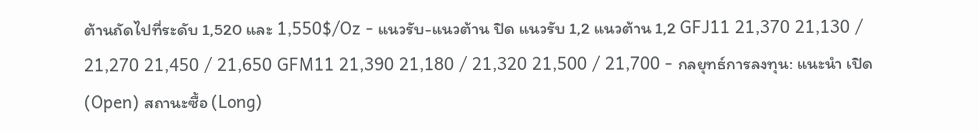ต้านถัดไปที่ระดับ 1,520 และ 1,550$/Oz - แนวรับ-แนวต้าน ปิด แนวรับ 1,2 แนวต้าน 1,2 GFJ11 21,370 21,130 / 21,270 21,450 / 21,650 GFM11 21,390 21,180 / 21,320 21,500 / 21,700 - กลยุทธ์การลงทุน: แนะนำ เปิด (Open) สถานะซื้อ (Long)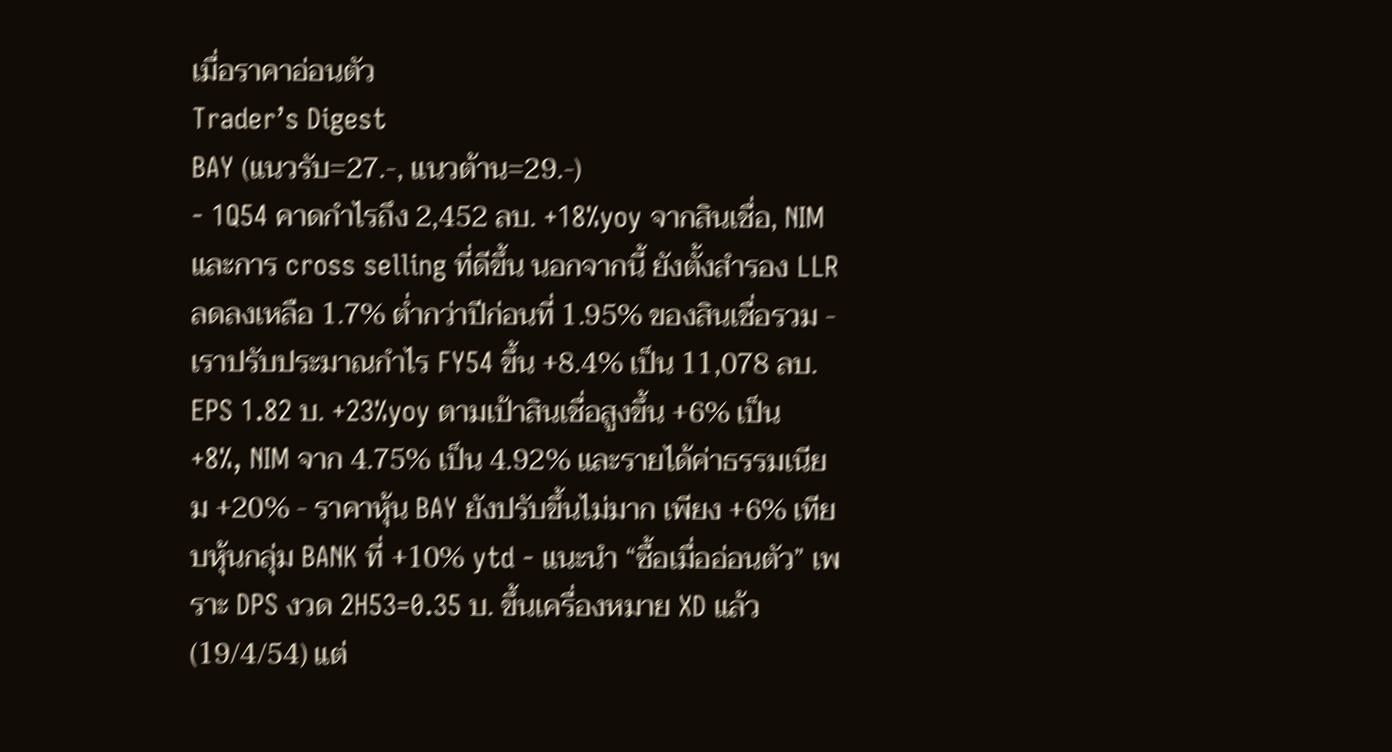เมื่อราคาอ่อนตัว
Trader’s Digest
BAY (แนวรับ=27.-, แนวต้าน=29.-)
- 1Q54 คาดกำไรถึง 2,452 ลบ. +18%yoy จากสินเชื่อ, NIM และการ cross selling ที่ดีขึ้น นอกจากนี้ ยังตั้งสำรอง LLR ลดลงเหลือ 1.7% ต่ำกว่าปีก่อนที่ 1.95% ของสินเชื่อรวม - เราปรับประมาณกำไร FY54 ขึ้น +8.4% เป็น 11,078 ลบ. EPS 1.82 บ. +23%yoy ตามเป้าสินเชื่อสูงขึ้น +6% เป็น +8%, NIM จาก 4.75% เป็น 4.92% และรายได้ค่าธรรมเนียม +20% - ราคาหุ้น BAY ยังปรับขึ้นไม่มาก เพียง +6% เทียบหุ้นกลุ่ม BANK ที่ +10% ytd - แนะนำ “ซื้อเมื่ออ่อนตัว” เพราะ DPS งวด 2H53=0.35 บ. ขึ้นเครื่องหมาย XD แล้ว (19/4/54) แต่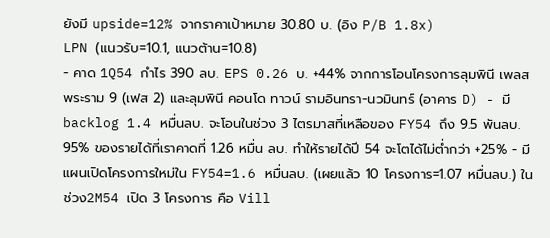ยังมี upside=12% จากราคาเป้าหมาย 30.80 บ. (อิง P/B 1.8x)
LPN (แนวรับ=10.1, แนวต้าน=10.8)
- คาด 1Q54 กำไร 390 ลบ. EPS 0.26 บ. +44% จากการโอนโครงการลุมพินี เพลส พระราม 9 (เฟส 2) และลุมพินี คอนโด ทาวน์ รามอินทรา-นวมินทร์ (อาคาร D) - มี backlog 1.4 หมื่นลบ. จะโอนในช่วง 3 ไตรมาสที่เหลือของ FY54 ถึง 9.5 พันลบ. 95% ของรายได้ที่เราคาดที่ 1.26 หมื่น ลบ. ทำให้รายได้ปี 54 จะโตได้ไม่ต่ำกว่า +25% - มีแผนเปิดโครงการใหม่ใน FY54=1.6 หมื่นลบ. (เผยแล้ว 10 โครงการ=1.07 หมื่นลบ.) ในช่วง2M54 เปิด 3 โครงการ คือ Vill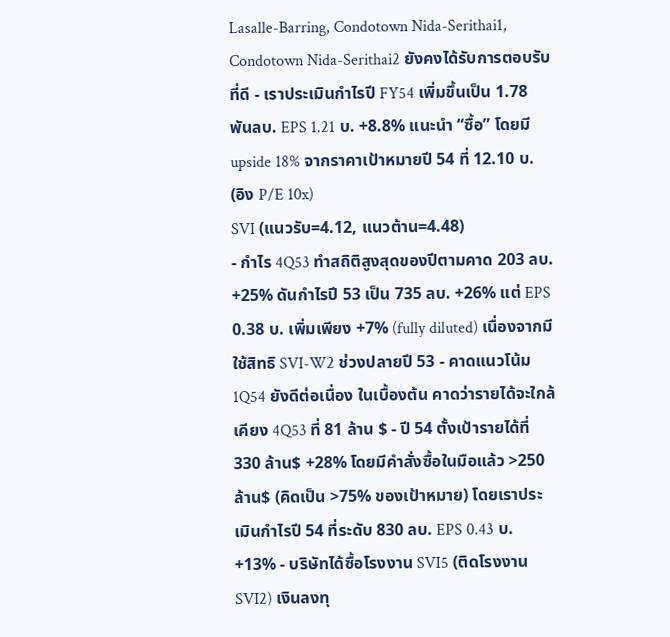Lasalle-Barring, Condotown Nida-Serithai1, Condotown Nida-Serithai2 ยังคงได้รับการตอบรับที่ดี - เราประเมินกำไรปี FY54 เพิ่มขึ้นเป็น 1.78 พันลบ. EPS 1.21 บ. +8.8% แนะนำ “ซื้อ” โดยมี upside 18% จากราคาเป้าหมายปี 54 ที่ 12.10 บ. (อิง P/E 10x)
SVI (แนวรับ=4.12, แนวต้าน=4.48)
- กำไร 4Q53 ทำสถิติสูงสุดของปีตามคาด 203 ลบ. +25% ดันกำไรปี 53 เป็น 735 ลบ. +26% แต่ EPS 0.38 บ. เพิ่มเพียง +7% (fully diluted) เนื่องจากมีใช้สิทธิ SVI-W2 ช่วงปลายปี 53 - คาดแนวโน้ม 1Q54 ยังดีต่อเนื่อง ในเบื้องต้น คาดว่ารายได้จะใกล้เคียง 4Q53 ที่ 81 ล้าน $ - ปี 54 ตั้งเป้ารายได้ที่ 330 ล้าน$ +28% โดยมีคำสั่งซื้อในมือแล้ว >250 ล้าน$ (คิดเป็น >75% ของเป้าหมาย) โดยเราประเมินกำไรปี 54 ที่ระดับ 830 ลบ. EPS 0.43 บ. +13% - บริษัทได้ซื้อโรงงาน SVI5 (ติดโรงงาน SVI2) เงินลงทุ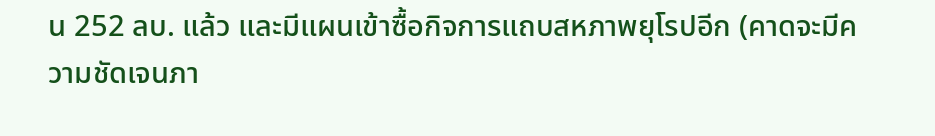น 252 ลบ. แล้ว และมีแผนเข้าซื้อกิจการแถบสหภาพยุโรปอีก (คาดจะมีความชัดเจนภา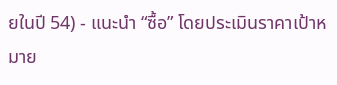ยในปี 54) - แนะนำ “ซื้อ” โดยประเมินราคาเป้าหมาย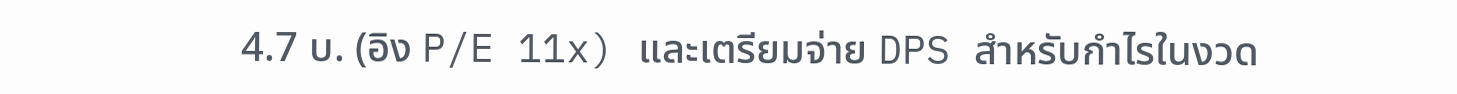4.7 บ. (อิง P/E 11x) และเตรียมจ่าย DPS สำหรับกำไรในงวด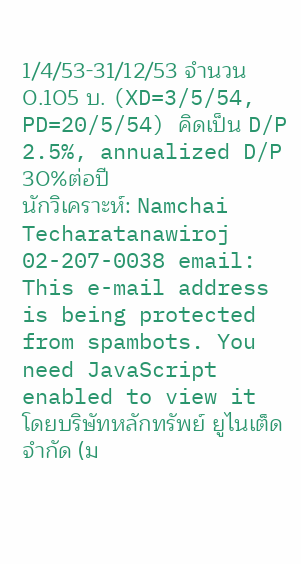1/4/53-31/12/53 จำนวน 0.105 บ. (XD=3/5/54, PD=20/5/54) คิดเป็น D/P 2.5%, annualized D/P 30%ต่อปี
นักวิเคราะห์: Namchai Techaratanawiroj 02-207-0038 email: This e-mail address is being protected from spambots. You need JavaScript enabled to view it
โดยบริษัทหลักทรัพย์ ยูไนเต็ด จำกัด (ม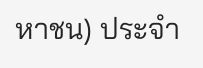หาชน) ประจำ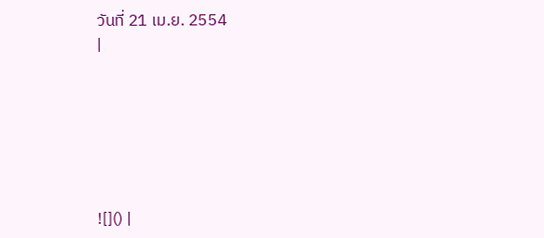วันที่ 21 เม.ย. 2554
|






![]() |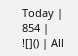Today | 854 |
![]() | All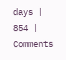days | 854 |
Comments